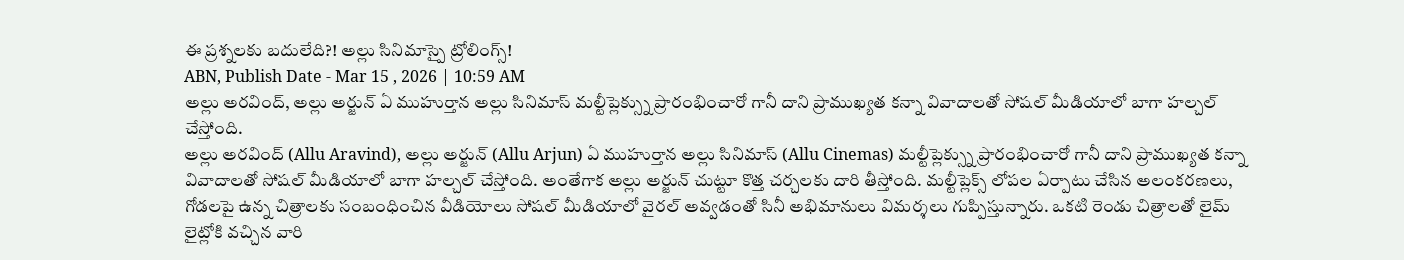ఈ ప్రశ్నలకు బదులేది?! అల్లు సినిమాస్పై ట్రోలింగ్స్!
ABN, Publish Date - Mar 15 , 2026 | 10:59 AM
అల్లు అరవింద్, అల్లు అర్జున్ ఏ ముహుర్తాన అల్లు సినిమాస్ మల్టీప్లెక్స్ను ప్రారంభించారో గానీ దాని ప్రాముఖ్యత కన్నా వివాదాలతో సోషల్ మీడియాలో బాగా హల్చల్ చేస్తోంది.
అల్లు అరవింద్ (Allu Aravind), అల్లు అర్జున్ (Allu Arjun) ఏ ముహుర్తాన అల్లు సినిమాస్ (Allu Cinemas) మల్టీప్లెక్స్ను ప్రారంభించారో గానీ దాని ప్రాముఖ్యత కన్నా వివాదాలతో సోషల్ మీడియాలో బాగా హల్చల్ చేస్తోంది. అంతేగాక అల్లు అర్జున్ చుట్టూ కొత్త చర్చలకు దారి తీస్తోంది. మల్టీప్లెక్స్ లోపల ఏర్పాటు చేసిన అలంకరణలు, గోడలపై ఉన్న చిత్రాలకు సంబంధించిన వీడియోలు సోషల్ మీడియాలో వైరల్ అవ్వడంతో సినీ అభిమానులు విమర్శలు గుప్పిస్తున్నారు. ఒకటి రెండు చిత్రాలతో లైమ్ లైట్లోకి వచ్చిన వారి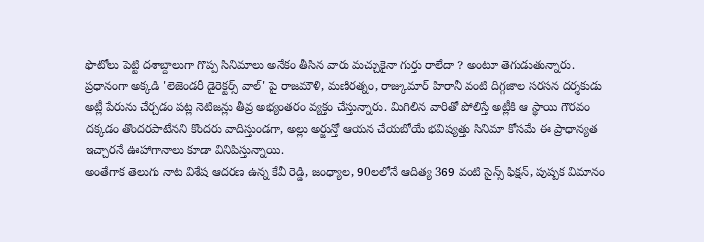ఫొటోలు పెట్టి దశాబ్దాలుగా గొప్ప సినిమాలు అనేకం తీసిన వారు మచ్చుకైనా గుర్తు రాలేదా ? అంటూ తెగుడుతున్నారు.
ప్రధానంగా అక్కడి 'లెజెండరీ డైరెక్టర్స్ వాల్' పై రాజమౌళి, మణిరత్నం, రాజ్కుమార్ హిరానీ వంటి దిగ్గజాల సరసన దర్శకుడు అట్లీ పేరును చేర్చడం పట్ల నెటిజన్లు తీవ్ర అభ్యంతరం వ్యక్తం చేస్తున్నారు. మిగిలిన వారితో పోలిస్తే అట్లీకి ఆ స్థాయి గౌరవం దక్కడం తొందరపాటేనని కొందరు వాదిస్తుండగా, అల్లు అర్జున్తో ఆయన చేయబోయే భవిష్యత్తు సినిమా కోసమే ఈ ప్రాధాన్యత ఇచ్చారనే ఊహాగానాలు కూడా వినిపిస్తున్నాయి.
అంతేగాక తెలుగు నాట విశేష ఆదరణ ఉన్న కేవీ రెడ్డి, జంధ్యాల, 90లలోనే ఆదిత్య 369 వంటి సైన్స్ ఫిక్షన్, పుష్పక విమానం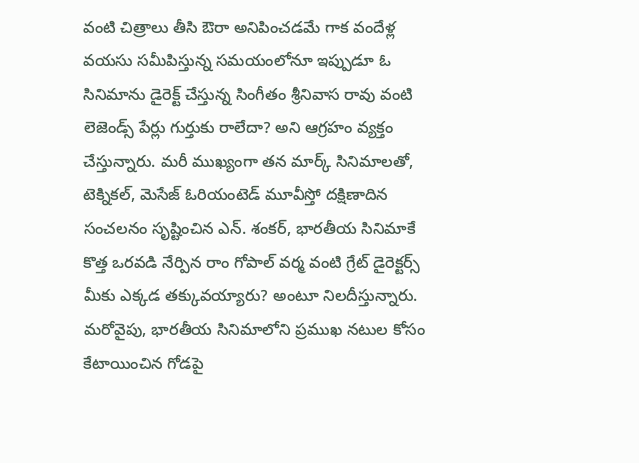వంటి చిత్రాలు తీసి ఔరా అనిపించడమే గాక వందేళ్ల వయసు సమీపిస్తున్న సమయంలోనూ ఇప్పుడూ ఓ సినిమాను డైరెక్ట్ చేస్తున్న సింగీతం శ్రీనివాస రావు వంటి లెజెండ్స్ పేర్లు గుర్తుకు రాలేదా? అని ఆగ్రహం వ్యక్తం చేస్తున్నారు. మరీ ముఖ్యంగా తన మార్క్ సినిమాలతో, టెక్నికల్, మెసేజ్ ఓరియంటెడ్ మూవీస్తో దక్షిణాదిన సంచలనం సృష్టించిన ఎన్. శంకర్, భారతీయ సినిమాకే కొత్త ఒరవడి నేర్పిన రాం గోపాల్ వర్మ వంటి గ్రేట్ డైరెక్టర్స్ మీకు ఎక్కడ తక్కువయ్యారు? అంటూ నిలదీస్తున్నారు.
మరోవైపు, భారతీయ సినిమాలోని ప్రముఖ నటుల కోసం కేటాయించిన గోడపై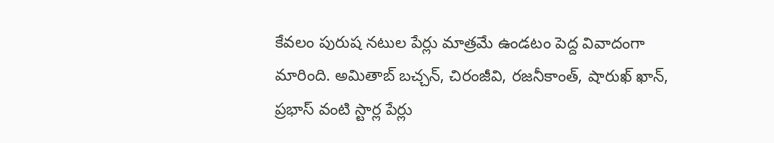కేవలం పురుష నటుల పేర్లు మాత్రమే ఉండటం పెద్ద వివాదంగా మారింది. అమితాబ్ బచ్చన్, చిరంజీవి, రజనీకాంత్, షారుఖ్ ఖాన్, ప్రభాస్ వంటి స్టార్ల పేర్లు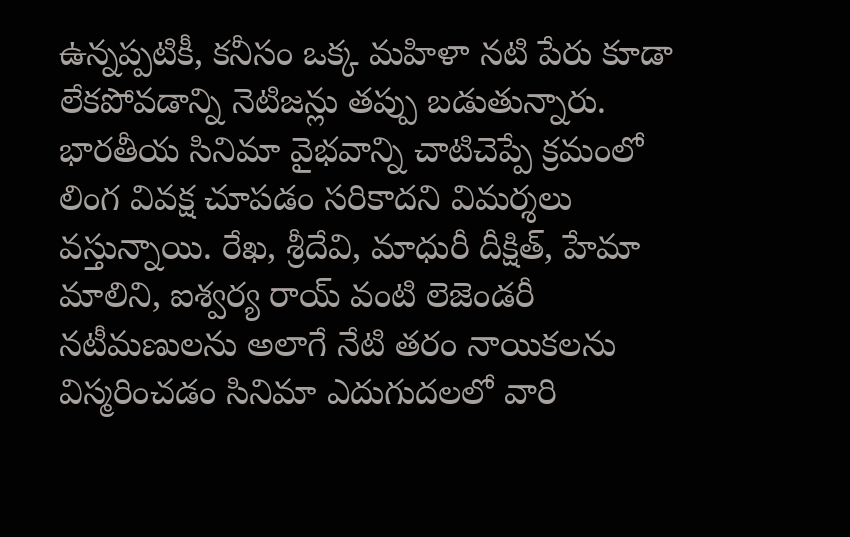ఉన్నప్పటికీ, కనీసం ఒక్క మహిళా నటి పేరు కూడా లేకపోవడాన్ని నెటిజన్లు తప్పు బడుతున్నారు. భారతీయ సినిమా వైభవాన్ని చాటిచెప్పే క్రమంలో లింగ వివక్ష చూపడం సరికాదని విమర్శలు వస్తున్నాయి. రేఖ, శ్రీదేవి, మాధురీ దీక్షిత్, హేమా మాలిని, ఐశ్వర్య రాయ్ వంటి లెజెండరీ నటీమణులను అలాగే నేటి తరం నాయికలను విస్మరించడం సినిమా ఎదుగుదలలో వారి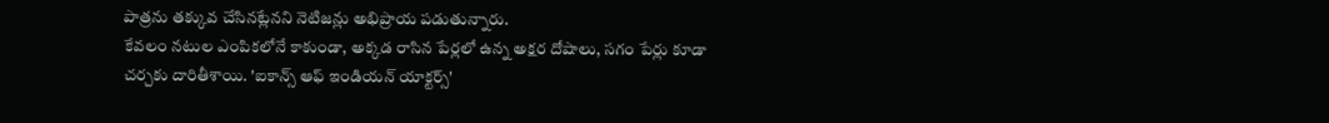పాత్రను తక్కువ చేసినట్లేనని నెటిజన్లు అభిప్రాయ పడుతున్నారు.
కేవలం నటుల ఎంపికలోనే కాకుండా, అక్కడ రాసిన పేర్లలో ఉన్న అక్షర దోషాలు, సగం పేర్లు కూడా చర్చకు దారితీశాయి. 'ఐకాన్స్ ఆఫ్ ఇండియన్ యాక్టర్స్'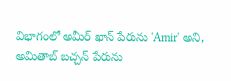విభాగంలో అమీర్ ఖాన్ పేరును 'Amir' అని, అమితాబ్ బచ్చన్ పేరును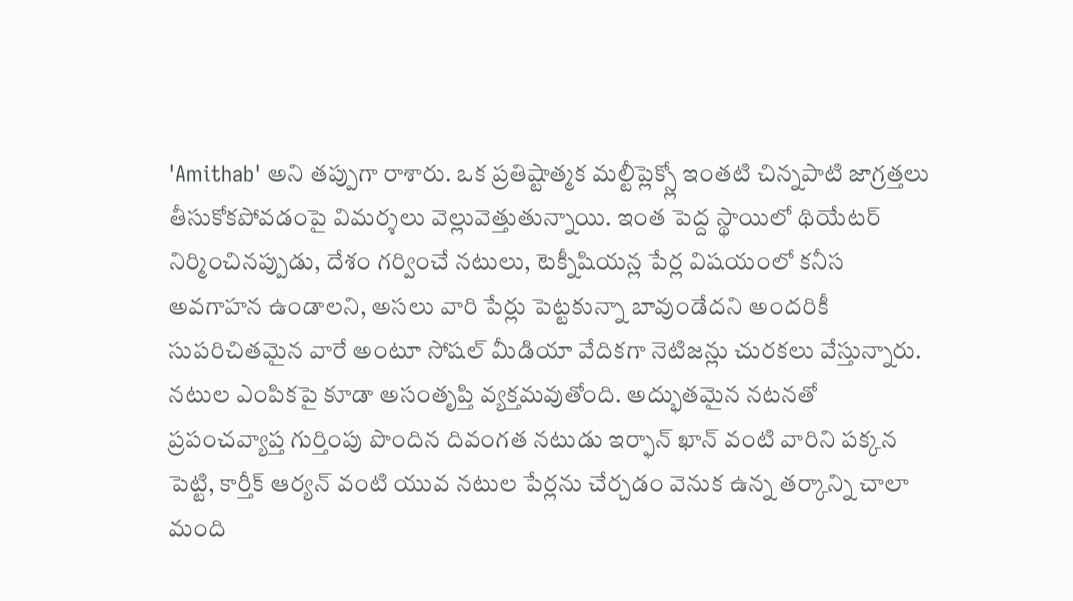'Amithab' అని తప్పుగా రాశారు. ఒక ప్రతిష్టాత్మక మల్టీప్లెక్స్లో ఇంతటి చిన్నపాటి జాగ్రత్తలు తీసుకోకపోవడంపై విమర్శలు వెల్లువెత్తుతున్నాయి. ఇంత పెద్ద స్థాయిలో థియేటర్ నిర్మించినప్పుడు, దేశం గర్వించే నటులు, టెక్నీషియన్ల పేర్ల విషయంలో కనీస అవగాహన ఉండాలని, అసలు వారి పేర్లు పెట్టకున్నా బావుండేదని అందరికీ సుపరిచితమైన వారే అంటూ సోషల్ మీడియా వేదికగా నెటిజన్లు చురకలు వేస్తున్నారు.
నటుల ఎంపికపై కూడా అసంతృప్తి వ్యక్తమవుతోంది. అద్భుతమైన నటనతో ప్రపంచవ్యాప్త గుర్తింపు పొందిన దివంగత నటుడు ఇర్ఫాన్ ఖాన్ వంటి వారిని పక్కన పెట్టి, కార్తీక్ ఆర్యన్ వంటి యువ నటుల పేర్లను చేర్చడం వెనుక ఉన్న తర్కాన్ని చాలా మంది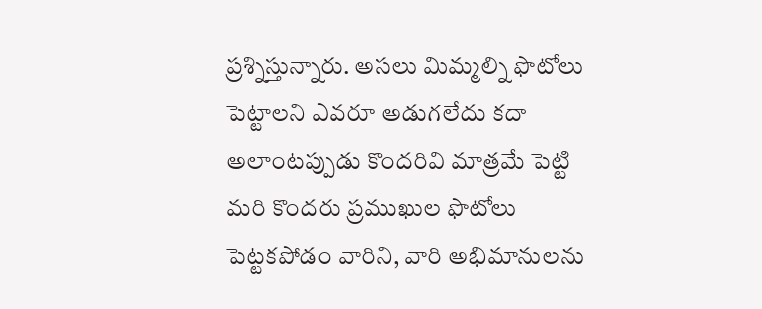ప్రశ్నిస్తున్నారు. అసలు మిమ్మల్ని ఫొటోలు పెట్టాలని ఎవరూ అడుగలేదు కదా అలాంటప్పుడు కొందరివి మాత్రమే పెట్టి మరి కొందరు ప్రముఖుల ఫొటోలు పెట్టకపోడం వారిని, వారి అభిమానులను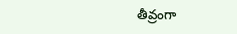తీవ్రంగా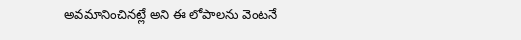అవమానించినట్లే అని ఈ లోపాలను వెంటనే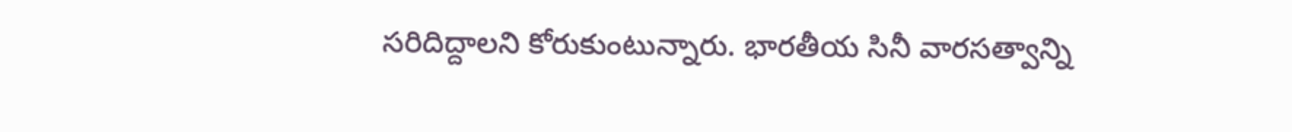సరిదిద్దాలని కోరుకుంటున్నారు. భారతీయ సినీ వారసత్వాన్ని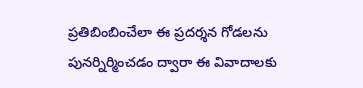ప్రతిబింబించేలా ఈ ప్రదర్శన గోడలను పునర్నిర్మించడం ద్వారా ఈ వివాదాలకు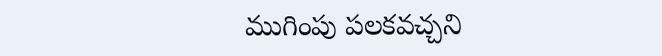ముగింపు పలకవచ్చని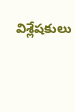విశ్లేషకులు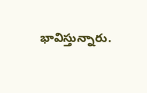భావిస్తున్నారు.